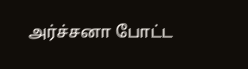அர்ச்சனா போட்ட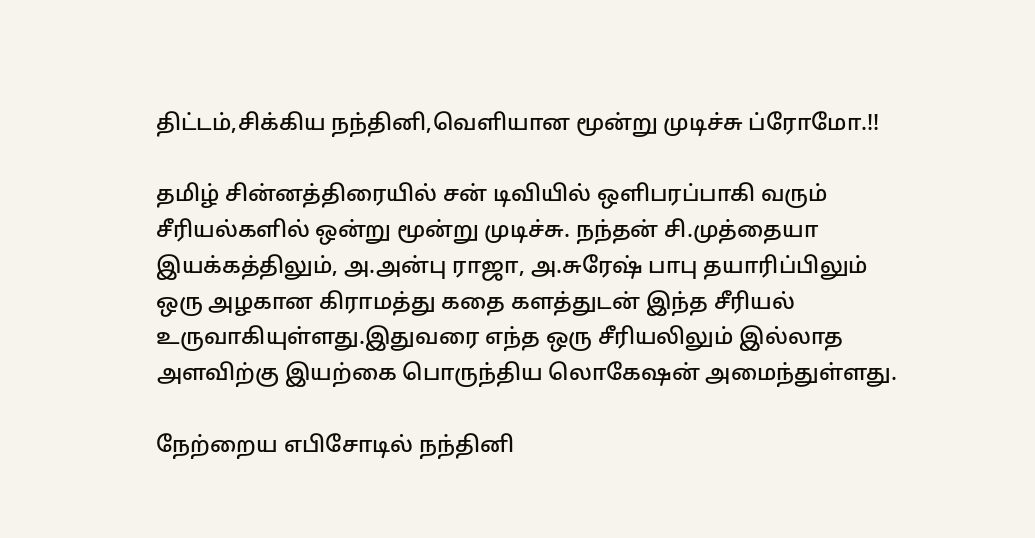திட்டம்,சிக்கிய நந்தினி,வெளியான மூன்று முடிச்சு ப்ரோமோ.!!

தமிழ் சின்னத்திரையில் சன் டிவியில் ஒளிபரப்பாகி வரும் சீரியல்களில் ஒன்று மூன்று முடிச்சு. நந்தன் சி.முத்தையா இயக்கத்திலும், அ.அன்பு ராஜா, அ.சுரேஷ் பாபு தயாரிப்பிலும் ஒரு அழகான கிராமத்து கதை களத்துடன் இந்த சீரியல் உருவாகியுள்ளது.இதுவரை எந்த ஒரு சீரியலிலும் இல்லாத அளவிற்கு இயற்கை பொருந்திய லொகேஷன் அமைந்துள்ளது.

நேற்றைய எபிசோடில் நந்தினி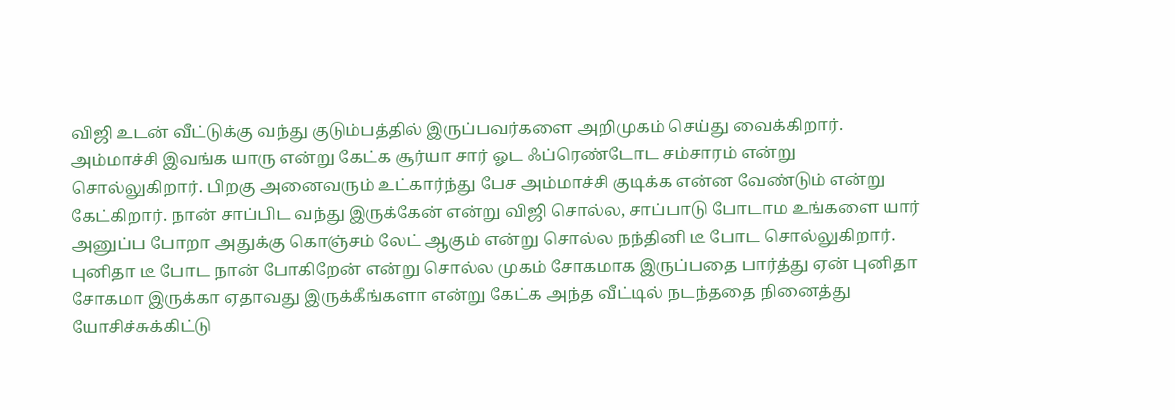விஜி உடன் வீட்டுக்கு வந்து குடும்பத்தில் இருப்பவர்களை அறிமுகம் செய்து வைக்கிறார். அம்மாச்சி இவங்க யாரு என்று கேட்க சூர்யா சார் ஓட ஃப்ரெண்டோட சம்சாரம் என்று சொல்லுகிறார். பிறகு அனைவரும் உட்கார்ந்து பேச அம்மாச்சி குடிக்க என்ன வேண்டும் என்று கேட்கிறார். நான் சாப்பிட வந்து இருக்கேன் என்று விஜி சொல்ல, சாப்பாடு போடாம உங்களை யார் அனுப்ப போறா அதுக்கு கொஞ்சம் லேட் ஆகும் என்று சொல்ல நந்தினி டீ போட சொல்லுகிறார். புனிதா டீ போட நான் போகிறேன் என்று சொல்ல முகம் சோகமாக இருப்பதை பார்த்து ஏன் புனிதா சோகமா இருக்கா ஏதாவது இருக்கீங்களா என்று கேட்க அந்த வீட்டில் நடந்ததை நினைத்து யோசிச்சுக்கிட்டு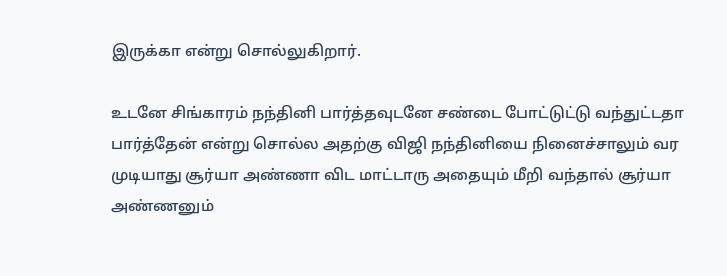இருக்கா என்று சொல்லுகிறார்.

உடனே சிங்காரம் நந்தினி பார்த்தவுடனே சண்டை போட்டுட்டு வந்துட்டதா பார்த்தேன் என்று சொல்ல அதற்கு விஜி நந்தினியை நினைச்சாலும் வர முடியாது சூர்யா அண்ணா விட மாட்டாரு அதையும் மீறி வந்தால் சூர்யா அண்ணனும்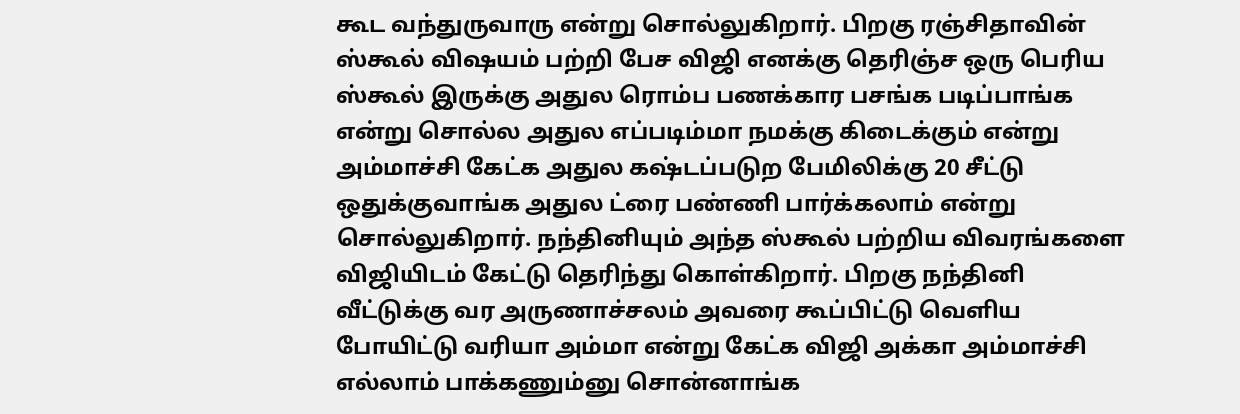கூட வந்துருவாரு என்று சொல்லுகிறார். பிறகு ரஞ்சிதாவின் ஸ்கூல் விஷயம் பற்றி பேச விஜி எனக்கு தெரிஞ்ச ஒரு பெரிய ஸ்கூல் இருக்கு அதுல ரொம்ப பணக்கார பசங்க படிப்பாங்க என்று சொல்ல அதுல எப்படிம்மா நமக்கு கிடைக்கும் என்று அம்மாச்சி கேட்க அதுல கஷ்டப்படுற பேமிலிக்கு 20 சீட்டு ஒதுக்குவாங்க அதுல ட்ரை பண்ணி பார்க்கலாம் என்று சொல்லுகிறார். நந்தினியும் அந்த ஸ்கூல் பற்றிய விவரங்களை விஜியிடம் கேட்டு தெரிந்து கொள்கிறார். பிறகு நந்தினி வீட்டுக்கு வர அருணாச்சலம் அவரை கூப்பிட்டு வெளிய போயிட்டு வரியா அம்மா என்று கேட்க விஜி அக்கா அம்மாச்சி எல்லாம் பாக்கணும்னு சொன்னாங்க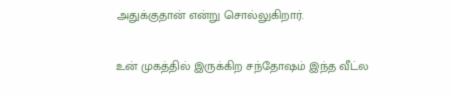அதுக்குதான் என்று சொல்லுகிறார்.

உன் முகத்தில் இருக்கிற சந்தோஷம் இந்த வீட்ல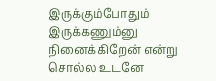இருக்கும்போதும் இருக்கணும்னு நினைக்கிறேன் என்று சொல்ல உடனே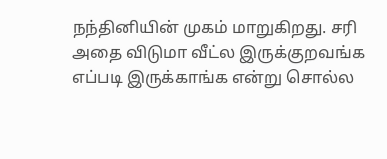நந்தினியின் முகம் மாறுகிறது. சரி அதை விடுமா வீட்ல இருக்குறவங்க எப்படி இருக்காங்க என்று சொல்ல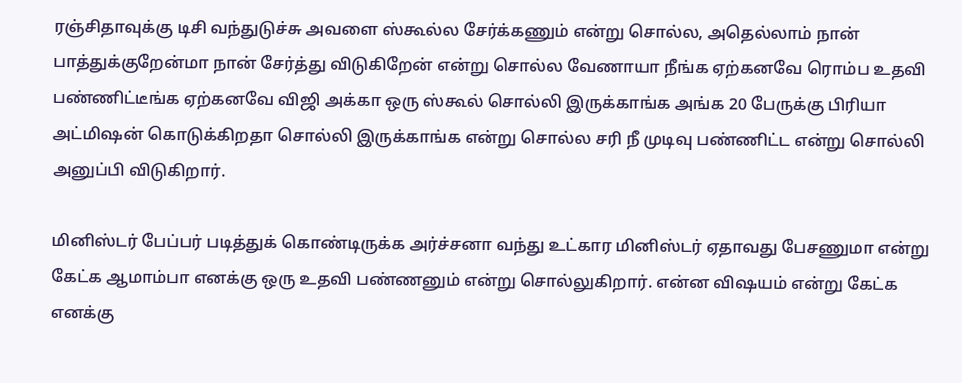ரஞ்சிதாவுக்கு டிசி வந்துடுச்சு அவளை ஸ்கூல்ல சேர்க்கணும் என்று சொல்ல, அதெல்லாம் நான் பாத்துக்குறேன்மா நான் சேர்த்து விடுகிறேன் என்று சொல்ல வேணாயா நீங்க ஏற்கனவே ரொம்ப உதவி பண்ணிட்டீங்க ஏற்கனவே விஜி அக்கா ஒரு ஸ்கூல் சொல்லி இருக்காங்க அங்க 20 பேருக்கு பிரியா அட்மிஷன் கொடுக்கிறதா சொல்லி இருக்காங்க என்று சொல்ல சரி நீ முடிவு பண்ணிட்ட என்று சொல்லி அனுப்பி விடுகிறார்.

மினிஸ்டர் பேப்பர் படித்துக் கொண்டிருக்க அர்ச்சனா வந்து உட்கார மினிஸ்டர் ஏதாவது பேசணுமா என்று கேட்க ஆமாம்பா எனக்கு ஒரு உதவி பண்ணனும் என்று சொல்லுகிறார். என்ன விஷயம் என்று கேட்க எனக்கு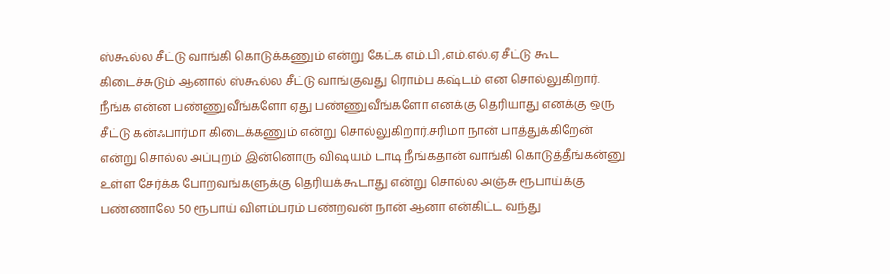ஸ்கூல்ல சீட்டு வாங்கி கொடுக்கணும் என்று கேட்க எம்.பி ,எம்.எல்.ஏ சீட்டு கூட கிடைச்சுடும் ஆனால் ஸ்கூல்ல சீட்டு வாங்குவது ரொம்ப கஷ்டம் என சொல்லுகிறார். நீங்க என்ன பண்ணுவீங்களோ ஏது பண்ணுவீங்களோ எனக்கு தெரியாது எனக்கு ஒரு சீட்டு கன்ஃபார்மா கிடைக்கணும் என்று சொல்லுகிறார்.சரிமா நான் பாத்துக்கிறேன் என்று சொல்ல அப்புறம் இன்னொரு விஷயம் டாடி நீங்கதான் வாங்கி கொடுத்தீங்கன்னு உள்ள சேர்க்க போறவங்களுக்கு தெரியக்கூடாது என்று சொல்ல அஞ்சு ரூபாய்க்கு பண்ணாலே 50 ரூபாய் விளம்பரம் பண்றவன் நான் ஆனா என்கிட்ட வந்து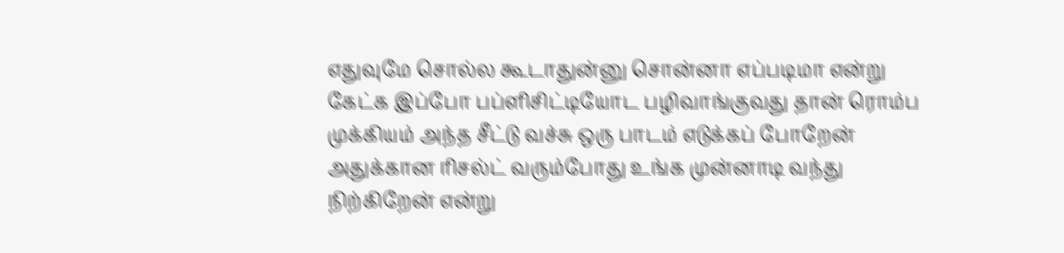எதுவுமே சொல்ல கூடாதுன்னு சொன்னா எப்படிமா என்று கேட்க இப்போ பப்ளிசிட்டியோட பழிவாங்குவது தான் ரொம்ப முக்கியம் அந்த சீட்டு வச்சு ஒரு பாடம் எடுக்கப் போறேன் அதுக்கான ரிசல்ட் வரும்போது உங்க முன்னாடி வந்து நிற்கிறேன் என்று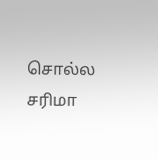சொல்ல சரிமா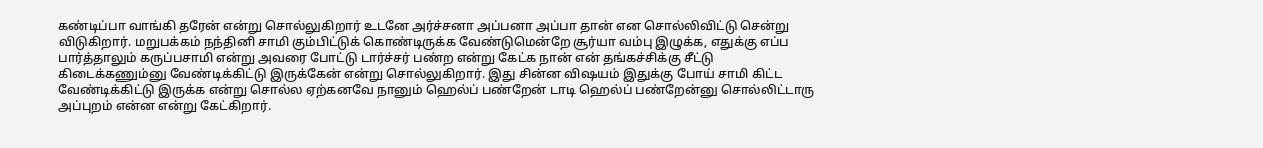கண்டிப்பா வாங்கி தரேன் என்று சொல்லுகிறார் உடனே அர்ச்சனா அப்பனா அப்பா தான் என சொல்லிவிட்டு சென்று விடுகிறார். மறுபக்கம் நந்தினி சாமி கும்பிட்டுக் கொண்டிருக்க வேண்டுமென்றே சூர்யா வம்பு இழுக்க, எதுக்கு எப்ப பார்த்தாலும் கருப்பசாமி என்று அவரை போட்டு டார்ச்சர் பண்ற என்று கேட்க நான் என் தங்கச்சிக்கு சீட்டு கிடைக்கணும்னு வேண்டிக்கிட்டு இருக்கேன் என்று சொல்லுகிறார். இது சின்ன விஷயம் இதுக்கு போய் சாமி கிட்ட வேண்டிக்கிட்டு இருக்க என்று சொல்ல ஏற்கனவே நானும் ஹெல்ப் பண்றேன் டாடி ஹெல்ப் பண்றேன்னு சொல்லிட்டாரு அப்புறம் என்ன என்று கேட்கிறார்.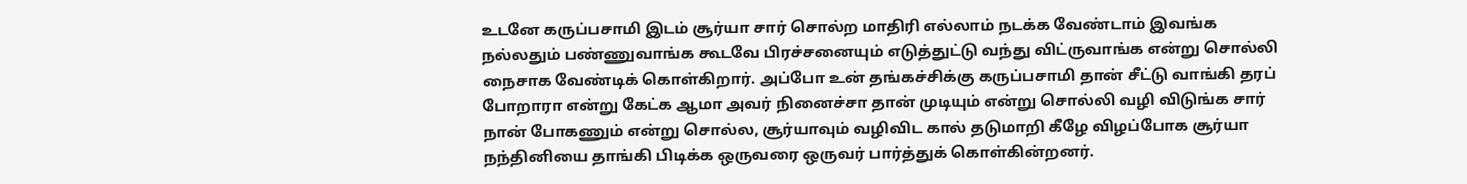உடனே கருப்பசாமி இடம் சூர்யா சார் சொல்ற மாதிரி எல்லாம் நடக்க வேண்டாம் இவங்க நல்லதும் பண்ணுவாங்க கூடவே பிரச்சனையும் எடுத்துட்டு வந்து விட்ருவாங்க என்று சொல்லி நைசாக வேண்டிக் கொள்கிறார். அப்போ உன் தங்கச்சிக்கு கருப்பசாமி தான் சீட்டு வாங்கி தரப் போறாரா என்று கேட்க ஆமா அவர் நினைச்சா தான் முடியும் என்று சொல்லி வழி விடுங்க சார் நான் போகணும் என்று சொல்ல, சூர்யாவும் வழிவிட கால் தடுமாறி கீழே விழப்போக சூர்யா நந்தினியை தாங்கி பிடிக்க ஒருவரை ஒருவர் பார்த்துக் கொள்கின்றனர்.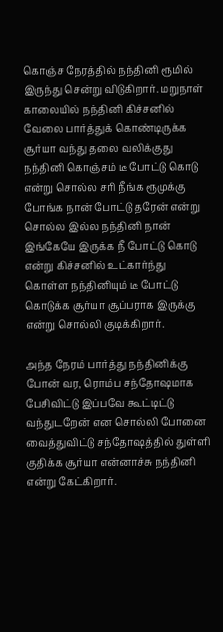கொஞ்ச நேரத்தில் நந்தினி ரூமில் இருந்து சென்று விடுகிறார். மறுநாள் காலையில் நந்தினி கிச்சனில் வேலை பார்த்துக் கொண்டிருக்க சூர்யா வந்து தலை வலிக்குது நந்தினி கொஞ்சம் டீ போட்டு கொடு என்று சொல்ல சரி நீங்க ரூமுக்கு போங்க நான் போட்டு தரேன் என்று சொல்ல இல்ல நந்தினி நான் இங்கேயே இருக்க நீ போட்டு கொடு என்று கிச்சனில் உட்கார்ந்து கொள்ள நந்தினியும் டீ போட்டு கொடுக்க சூர்யா சூப்பராக இருக்கு என்று சொல்லி குடிக்கிறார்.

அந்த நேரம் பார்த்து நந்தினிக்கு போன் வர, ரொம்ப சந்தோஷமாக பேசிவிட்டு இப்பவே கூட்டிட்டு வந்துடறேன் என சொல்லி போனை வைத்துவிட்டு சந்தோஷத்தில் துள்ளி குதிக்க சூர்யா என்னாச்சு நந்தினி என்று கேட்கிறார்.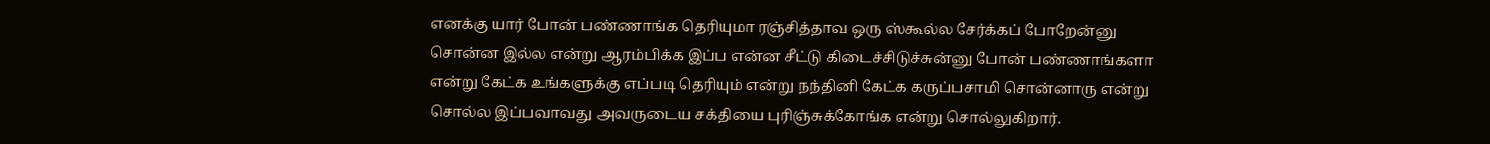எனக்கு யார் போன் பண்ணாங்க தெரியுமா ரஞ்சித்தாவ ஒரு ஸ்கூல்ல சேர்க்கப் போறேன்னு சொன்ன இல்ல என்று ஆரம்பிக்க இப்ப என்ன சீட்டு கிடைச்சிடுச்சுன்னு போன் பண்ணாங்களா என்று கேட்க உங்களுக்கு எப்படி தெரியும் என்று நந்தினி கேட்க கருப்பசாமி சொன்னாரு என்று சொல்ல இப்பவாவது அவருடைய சக்தியை புரிஞ்சுக்கோங்க என்று சொல்லுகிறார்.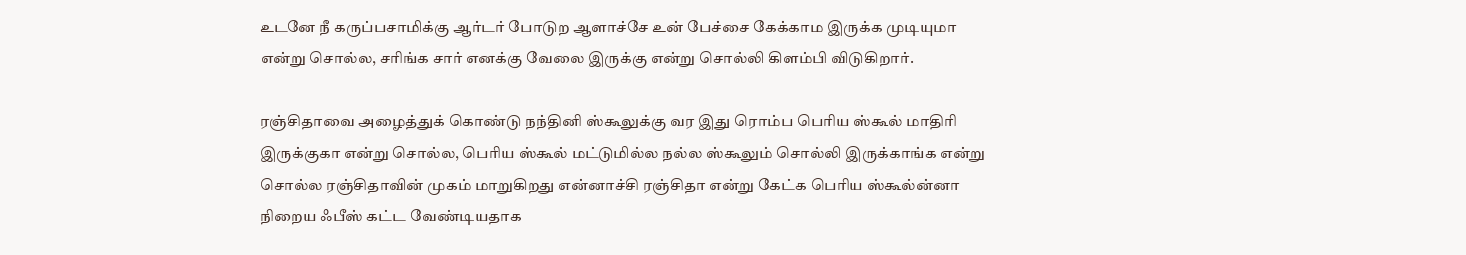உடனே நீ கருப்பசாமிக்கு ஆர்டர் போடுற ஆளாச்சே உன் பேச்சை கேக்காம இருக்க முடியுமா என்று சொல்ல, சரிங்க சார் எனக்கு வேலை இருக்கு என்று சொல்லி கிளம்பி விடுகிறார்.

ரஞ்சிதாவை அழைத்துக் கொண்டு நந்தினி ஸ்கூலுக்கு வர இது ரொம்ப பெரிய ஸ்கூல் மாதிரி இருக்குகா என்று சொல்ல, பெரிய ஸ்கூல் மட்டுமில்ல நல்ல ஸ்கூலும் சொல்லி இருக்காங்க என்று சொல்ல ரஞ்சிதாவின் முகம் மாறுகிறது என்னாச்சி ரஞ்சிதா என்று கேட்க பெரிய ஸ்கூல்ன்னா நிறைய ஃபீஸ் கட்ட வேண்டியதாக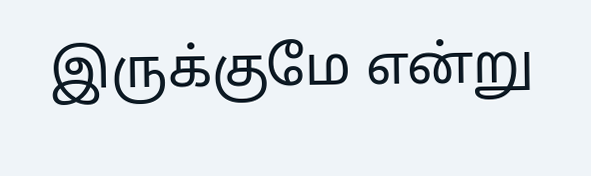இருக்குமே என்று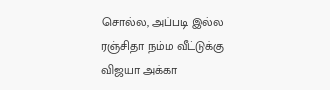சொல்ல, அப்படி இல்ல ரஞ்சிதா நம்ம வீட்டுக்கு விஜயா அக்கா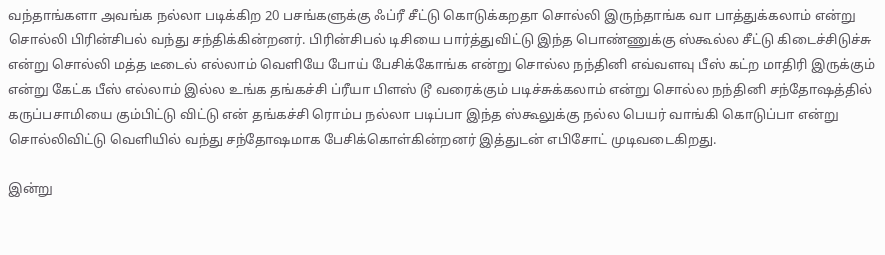வந்தாங்களா அவங்க நல்லா படிக்கிற 20 பசங்களுக்கு ஃப்ரீ சீட்டு கொடுக்கறதா சொல்லி இருந்தாங்க வா பாத்துக்கலாம் என்று சொல்லி பிரின்சிபல் வந்து சந்திக்கின்றனர். பிரின்சிபல் டிசியை பார்த்துவிட்டு இந்த பொண்ணுக்கு ஸ்கூல்ல சீட்டு கிடைச்சிடுச்சு என்று சொல்லி மத்த டீடைல் எல்லாம் வெளியே போய் பேசிக்கோங்க என்று சொல்ல நந்தினி எவ்வளவு பீஸ் கட்ற மாதிரி இருக்கும் என்று கேட்க பீஸ் எல்லாம் இல்ல உங்க தங்கச்சி ப்ரீயா பிளஸ் டூ வரைக்கும் படிச்சுக்கலாம் என்று சொல்ல நந்தினி சந்தோஷத்தில் கருப்பசாமியை கும்பிட்டு விட்டு என் தங்கச்சி ரொம்ப நல்லா படிப்பா இந்த ஸ்கூலுக்கு நல்ல பெயர் வாங்கி கொடுப்பா என்று சொல்லிவிட்டு வெளியில் வந்து சந்தோஷமாக பேசிக்கொள்கின்றனர் இத்துடன் எபிசோட் முடிவடைகிறது.

இன்று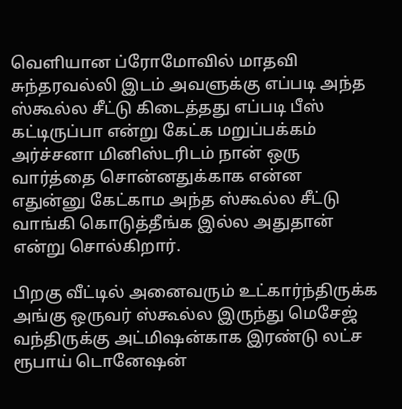வெளியான ப்ரோமோவில் மாதவி சுந்தரவல்லி இடம் அவளுக்கு எப்படி அந்த ஸ்கூல்ல சீட்டு கிடைத்தது எப்படி பீஸ் கட்டிருப்பா என்று கேட்க மறுப்பக்கம் அர்ச்சனா மினிஸ்டரிடம் நான் ஒரு வார்த்தை சொன்னதுக்காக என்ன எதுன்னு கேட்காம அந்த ஸ்கூல்ல சீட்டு வாங்கி கொடுத்தீங்க இல்ல அதுதான் என்று சொல்கிறார்.

பிறகு வீட்டில் அனைவரும் உட்கார்ந்திருக்க அங்கு ஒருவர் ஸ்கூல்ல இருந்து மெசேஜ் வந்திருக்கு அட்மிஷன்காக இரண்டு லட்ச ரூபாய் டொனேஷன்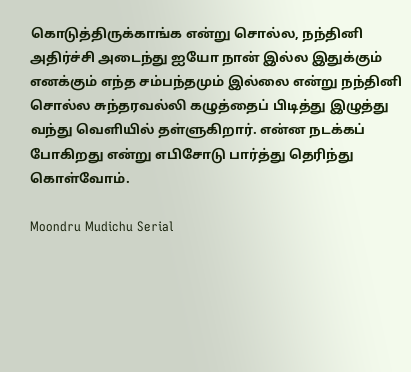கொடுத்திருக்காங்க என்று சொல்ல, நந்தினி அதிர்ச்சி அடைந்து ஐயோ நான் இல்ல இதுக்கும் எனக்கும் எந்த சம்பந்தமும் இல்லை என்று நந்தினி சொல்ல சுந்தரவல்லி கழுத்தைப் பிடித்து இழுத்து வந்து வெளியில் தள்ளுகிறார். என்ன நடக்கப் போகிறது என்று எபிசோடு பார்த்து தெரிந்து கொள்வோம்.

Moondru Mudichu Serial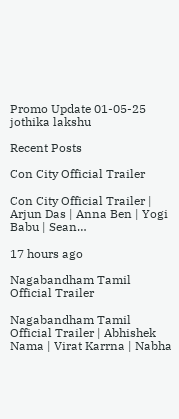Promo Update 01-05-25
jothika lakshu

Recent Posts

Con City Official Trailer

Con City Official Trailer | Arjun Das | Anna Ben | Yogi Babu | Sean…

17 hours ago

Nagabandham Tamil Official Trailer

Nagabandham Tamil Official Trailer | Abhishek Nama | Virat Karrna | Nabha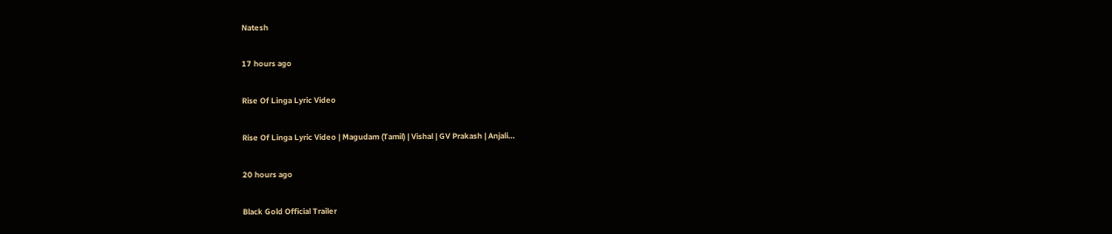Natesh

17 hours ago

Rise Of Linga Lyric Video

Rise Of Linga Lyric Video | Magudam (Tamil) | Vishal | GV Prakash | Anjali…

20 hours ago

Black Gold Official Trailer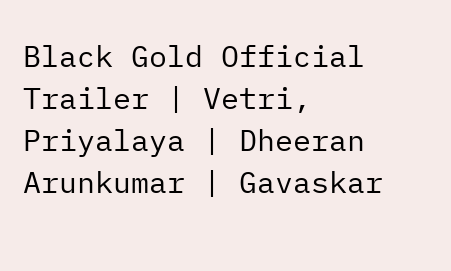Black Gold Official Trailer | Vetri, Priyalaya | Dheeran Arunkumar | Gavaskar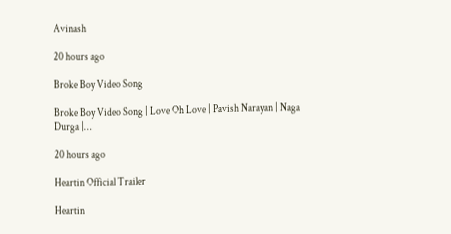Avinash

20 hours ago

Broke Boy Video Song

Broke Boy Video Song | Love Oh Love | Pavish Narayan | Naga Durga |…

20 hours ago

Heartin Official Trailer

Heartin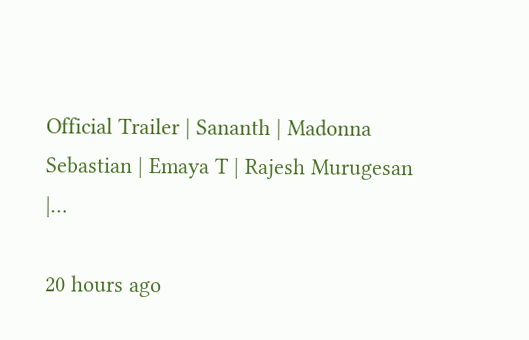Official Trailer | Sananth | Madonna Sebastian | Emaya T | Rajesh Murugesan |…

20 hours ago